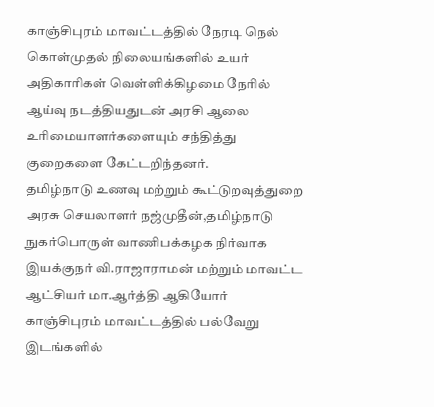காஞ்சிபுரம் மாவட்டத்தில் நேரடி நெல் கொள்முதல் நிலையங்களில் உயர் அதிகாரிகள் வெள்ளிக்கிழமை நேரில் ஆய்வு நடத்தியதுடன் அரசி ஆலை உரிமையாளர்களையும் சந்தித்து குறைகளை கேட்டறிந்தனர்.
தமிழ்நாடு உணவு மற்றும் கூட்டுறவுத்துறை அரசு செயலாளர் நஜ்முதீன்,தமிழ்நாடு நுகர்பொருள் வாணிபக்கழக நிர்வாக இயக்குநர் வி.ராஜாராமன் மற்றும் மாவட்ட ஆட்சியர் மா.ஆர்த்தி ஆகியோர் காஞ்சிபுரம் மாவட்டத்தில் பல்வேறு இடங்களில்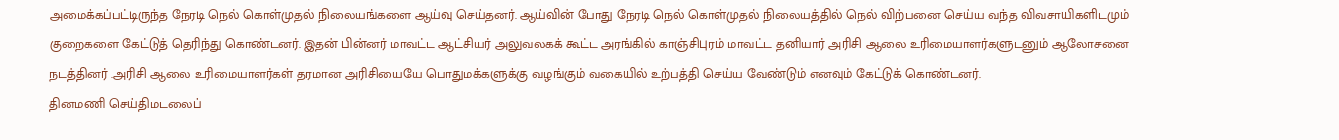அமைக்கப்பட்டிருந்த நேரடி நெல் கொள்முதல் நிலையங்களை ஆய்வு செய்தனர். ஆய்வின் போது நேரடி நெல் கொள்முதல் நிலையத்தில் நெல் விற்பனை செய்ய வந்த விவசாயிகளிடமும் குறைகளை கேட்டுத் தெரிந்து கொண்டனர். இதன் பின்னர் மாவட்ட ஆட்சியர் அலுவலகக் கூட்ட அரங்கில் காஞ்சிபுரம் மாவட்ட தனியார் அரிசி ஆலை உரிமையாளர்களுடனும் ஆலோசனை நடத்தினர் .அரிசி ஆலை உரிமையாளர்கள் தரமான அரிசியையே பொதுமக்களுக்கு வழங்கும் வகையில் உற்பத்தி செய்ய வேண்டும் எனவும் கேட்டுக் கொண்டனர்.
தினமணி செய்திமடலைப்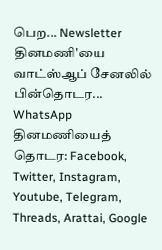பெற... Newsletter
தினமணி'யை வாட்ஸ்ஆப் சேனலில் பின்தொடர... WhatsApp
தினமணியைத் தொடர: Facebook, Twitter, Instagram, Youtube, Telegram, Threads, Arattai, Google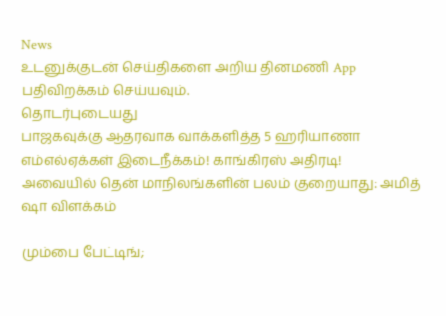News
உடனுக்குடன் செய்திகளை அறிய தினமணி App பதிவிறக்கம் செய்யவும்.
தொடர்புடையது
பாஜகவுக்கு ஆதரவாக வாக்களித்த 5 ஹரியாணா எம்எல்ஏக்கள் இடைநீக்கம்! காங்கிரஸ் அதிரடி!
அவையில் தென் மாநிலங்களின் பலம் குறையாது: அமித் ஷா விளக்கம்

மும்பை பேட்டிங்;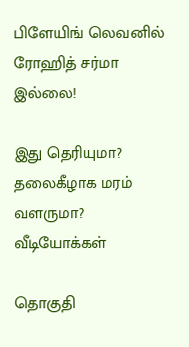பிளேயிங் லெவனில் ரோஹித் சர்மா இல்லை!

இது தெரியுமா? தலைகீழாக மரம் வளருமா?
வீடியோக்கள்

தொகுதி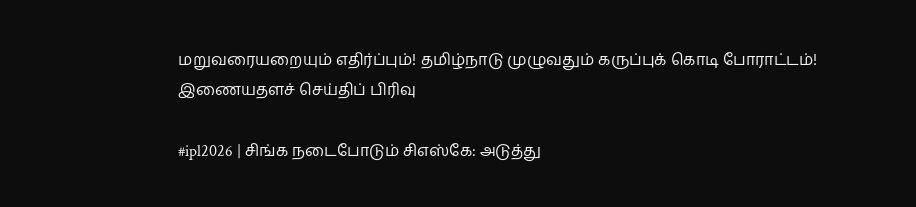மறுவரையறையும் எதிர்ப்பும்! தமிழ்நாடு முழுவதும் கருப்புக் கொடி போராட்டம்!
இணையதளச் செய்திப் பிரிவு

#ipl2026 | சிங்க நடைபோடும் சிஎஸ்கே: அடுத்து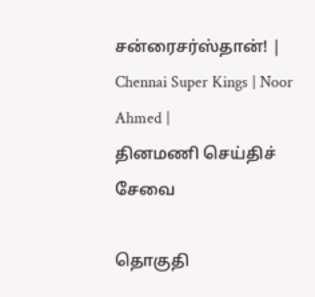சன்ரைசர்ஸ்தான்! | Chennai Super Kings | Noor Ahmed |
தினமணி செய்திச் சேவை

தொகுதி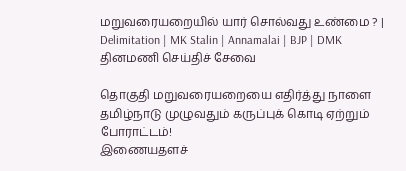மறுவரையறையில் யார் சொல்வது உண்மை ? | Delimitation | MK Stalin | Annamalai | BJP | DMK
தினமணி செய்திச் சேவை

தொகுதி மறுவரையறையை எதிர்த்து நாளை தமிழ்நாடு முழுவதும் கருப்புக் கொடி ஏற்றும் போராட்டம்!
இணையதளச்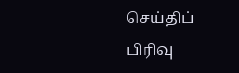செய்திப் பிரிவு